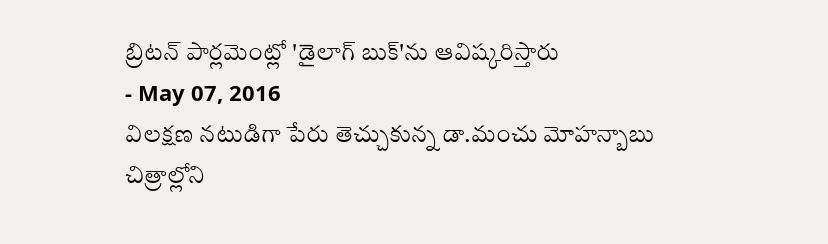బ్రిటన్ పార్లమెంట్లో 'డైలాగ్ బుక్'ను ఆవిష్కరిస్తారు
- May 07, 2016
విలక్షణ నటుడిగా పేరు తెచ్చుకున్న డా.మంచు మోహన్బాబు చిత్రాల్లోని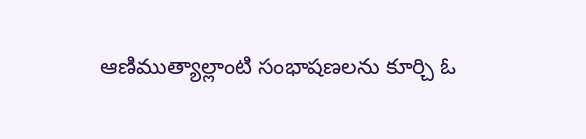ఆణిముత్యాల్లాంటి సంభాషణలను కూర్చి ఓ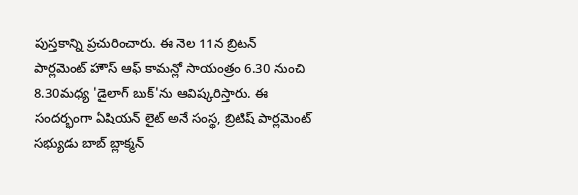పుస్తకాన్ని ప్రచురించారు. ఈ నెల 11న బ్రిటన్ పార్లమెంట్ హౌస్ ఆఫ్ కామన్లో సాయంత్రం 6.30 నుంచి 8.30మధ్య 'డైలాగ్ బుక్'ను ఆవిష్కరిస్తారు. ఈ సందర్భంగా ఏషియన్ లైట్ అనే సంస్థ, బ్రిటిష్ పార్లమెంట్ సభ్యుడు బాబ్ బ్లాక్మన్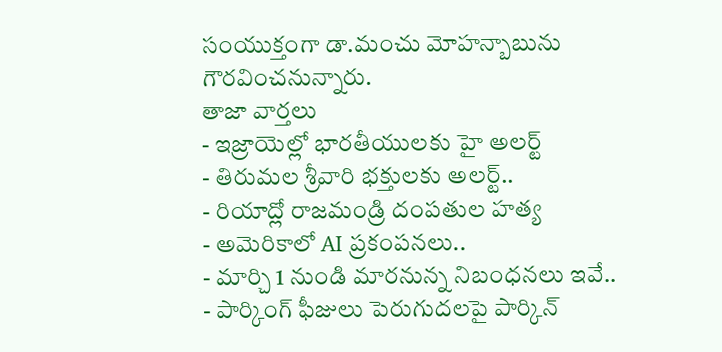సంయుక్తంగా డా.మంచు మోహన్బాబును గౌరవించనున్నారు.
తాజా వార్తలు
- ఇజ్రాయెల్లో భారతీయులకు హై అలర్ట్
- తిరుమల శ్రీవారి భక్తులకు అలర్ట్..
- రియాద్లో రాజమండ్రి దంపతుల హత్య
- అమెరికాలో AI ప్రకంపనలు..
- మార్చి 1 నుండి మారనున్న నిబంధనలు ఇవే..
- పార్కింగ్ ఫీజులు పెరుగుదలపై పార్కిన్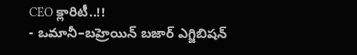CEO క్లారిటీ..!!
- ఒమానీ–బహ్రెయిన్ బజార్ ఎగ్జిబిషన్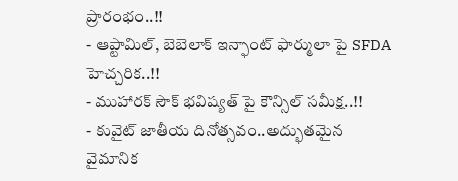ప్రారంభం..!!
- ఆప్టామిల్, బెబెలాక్ ఇన్ఫాంట్ ఫార్ములా పై SFDA హెచ్చరిక..!!
- ముహారక్ సౌక్ భవిష్యత్ పై కౌన్సిల్ సమీక్ష..!!
- కువైట్ జాతీయ దినోత్సవం..అద్భుతమైన వైమానిక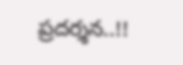ప్రదర్శన..!!